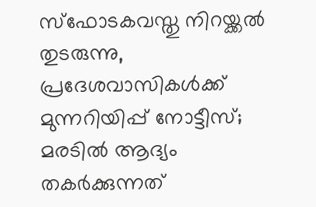സ്‌ഫോടകവസ്തു നിറയ്ക്കല്‍ തുടരുന്നു, പ്രദേശവാസികള്‍ക്ക് മുന്നറിയിപ്പ് നോട്ടീസ്; മരടില്‍ ആദ്യം തകര്‍ക്കുന്നത്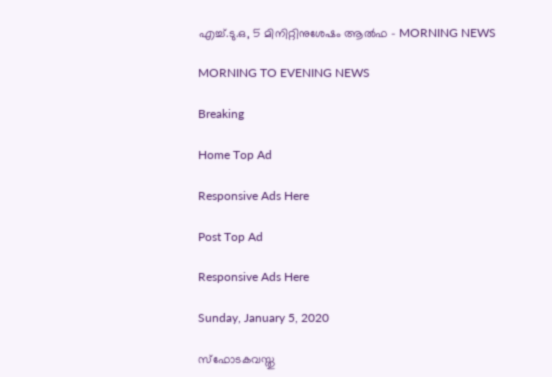എച്ച്.ടു.ഒ, 5 മിനിറ്റിനുശേഷം ആല്‍ഫ - MORNING NEWS

MORNING TO EVENING NEWS

Breaking

Home Top Ad

Responsive Ads Here

Post Top Ad

Responsive Ads Here

Sunday, January 5, 2020

സ്‌ഫോടകവസ്തു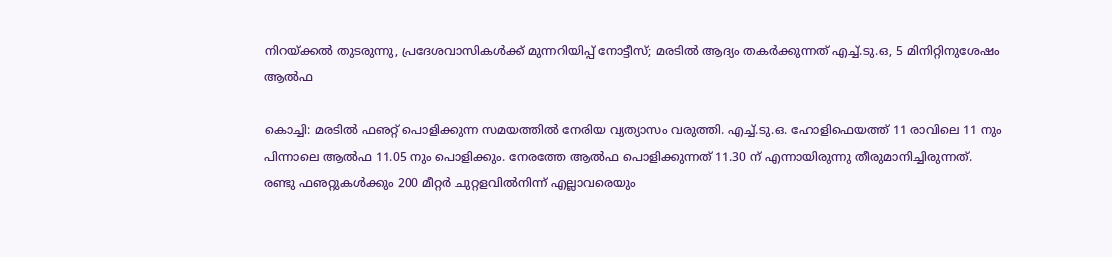നിറയ്ക്കല്‍ തുടരുന്നു, പ്രദേശവാസികള്‍ക്ക് മുന്നറിയിപ്പ് നോട്ടീസ്; മരടില്‍ ആദ്യം തകര്‍ക്കുന്നത് എച്ച്.ടു.ഒ, 5 മിനിറ്റിനുശേഷം ആല്‍ഫ

കൊച്ചി: മരടില്‍ ഫഌറ്റ് പൊളിക്കുന്ന സമയത്തില്‍ നേരിയ വ്യത്യാസം വരുത്തി. എച്ച്.ടു.ഒ. ഹോളിഫെയത്ത് 11 രാവിലെ 11 നും പിന്നാലെ ആല്‍ഫ 11.05 നും പൊളിക്കും. നേരത്തേ ആല്‍ഫ പൊളിക്കുന്നത് 11.30 ന് എന്നായിരുന്നു തീരുമാനിച്ചിരുന്നത്. രണ്ടു ഫഌറ്റുകള്‍ക്കും 200 മീറ്റര്‍ ചുറ്റളവില്‍നിന്ന് എല്ലാവരെയും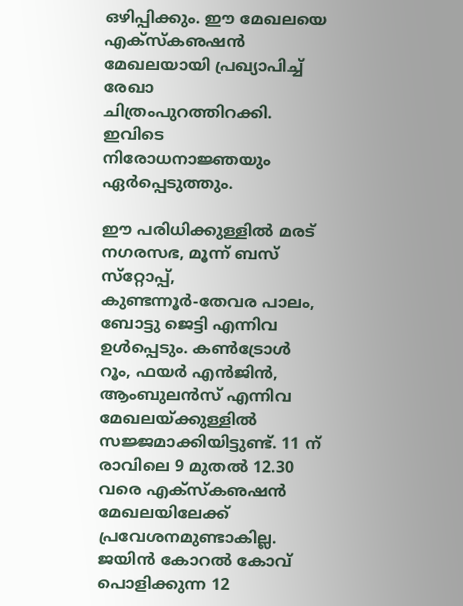ഒഴിപ്പിക്കും. ഈ മേഖലയെ എക്‌സ്‌കഌഷന്‍ മേഖലയായി പ്രഖ്യാപിച്ച് രേഖാ ചിത്രംപുറത്തിറക്കി. ഇവിടെ നിരോധനാജ്ഞയും ഏര്‍പ്പെടുത്തും.

ഈ പരിധിക്കുള്ളില്‍ മരട് നഗരസഭ, മൂന്ന് ബസ് സ്‌റ്റോപ്പ്, കുണ്ടന്നൂര്‍-തേവര പാലം, ബോട്ടു ജെട്ടി എന്നിവ ഉള്‍പ്പെടും. കണ്‍ട്രോള്‍ റൂം, ഫയര്‍ എന്‍ജിന്‍, ആംബുലന്‍സ് എന്നിവ മേഖലയ്ക്കുള്ളില്‍ സജ്ജമാക്കിയിട്ടുണ്ട്. 11 ന് രാവിലെ 9 മുതല്‍ 12.30 വരെ എക്‌സ്‌കഌഷന്‍ മേഖലയിലേക്ക് പ്രവേശനമുണ്ടാകില്ല. ജയിന്‍ കോറല്‍ കോവ് പൊളിക്കുന്ന 12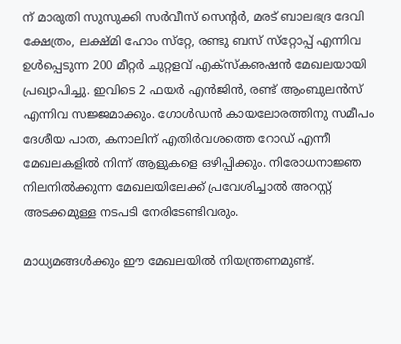ന് മാരുതി സുസുക്കി സര്‍വീസ് സെന്റര്‍, മരട് ബാലഭദ്ര ദേവി ക്ഷേത്രം, ലക്ഷ്മി ഹോം സ്‌റ്റേ, രണ്ടു ബസ് സ്‌റ്റോപ്പ് എന്നിവ ഉള്‍പ്പെടുന്ന 200 മീറ്റര്‍ ചുറ്റളവ് എക്‌സ്‌കഌഷന്‍ മേഖലയായി പ്രഖ്യാപിച്ചു. ഇവിടെ 2 ഫയര്‍ എന്‍ജിന്‍, രണ്ട് ആംബുലന്‍സ് എന്നിവ സജ്ജമാക്കും. ഗോള്‍ഡന്‍ കായലോരത്തിനു സമീപം ദേശീയ പാത, കനാലിന് എതിര്‍വശത്തെ റോഡ് എന്നീ മേഖലകളില്‍ നിന്ന് ആളുകളെ ഒഴിപ്പിക്കും. നിരോധനാജ്ഞ നിലനില്‍ക്കുന്ന മേഖലയിലേക്ക് പ്രവേശിച്ചാല്‍ അറസ്റ്റ് അടക്കമുള്ള നടപടി നേരിടേണ്ടിവരും.

മാധ്യമങ്ങള്‍ക്കും ഈ മേഖലയില്‍ നിയന്ത്രണമുണ്ട്.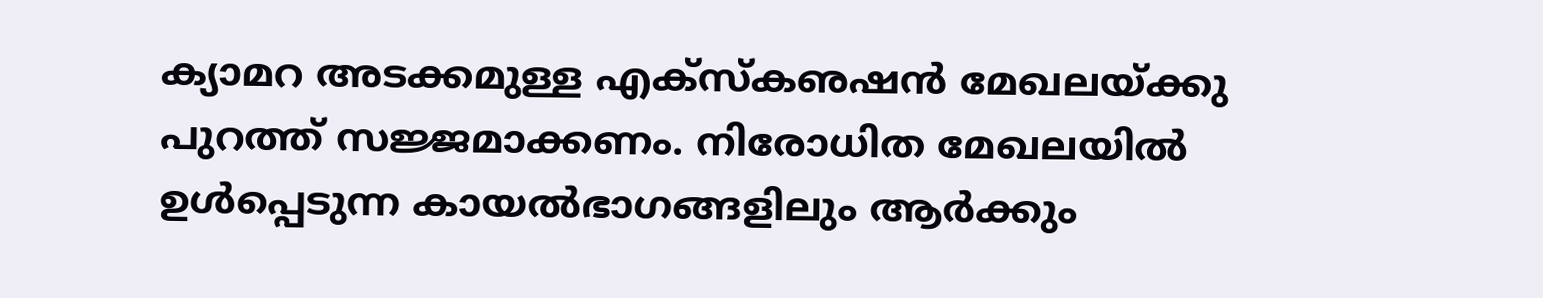ക്യാമറ അടക്കമുള്ള എക്‌സ്‌കഌഷന്‍ മേഖലയ്ക്കു പുറത്ത് സജ്ജമാക്കണം. നിരോധിത മേഖലയില്‍ ഉള്‍പ്പെടുന്ന കായല്‍ഭാഗങ്ങളിലും ആര്‍ക്കും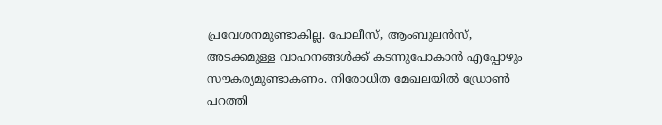പ്രവേശനമുണ്ടാകില്ല. പോലീസ്, ആംബുലന്‍സ്, അടക്കമുള്ള വാഹനങ്ങള്‍ക്ക് കടന്നുപോകാന്‍ എപ്പോഴും സൗകര്യമുണ്ടാകണം. നിരോധിത മേഖലയില്‍ ഡ്രോണ്‍ പറത്തി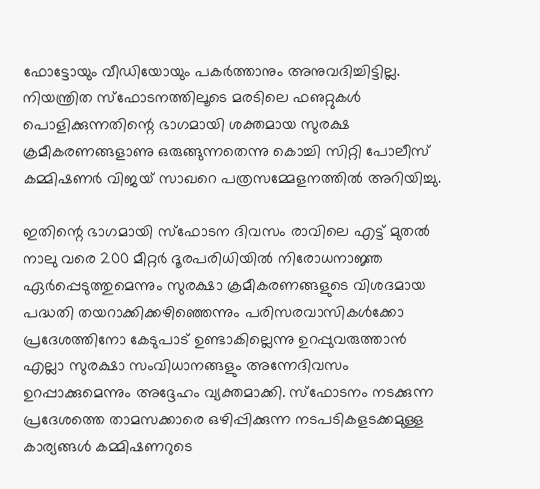ഫോട്ടോയും വീഡിയോയും പകര്‍ത്താനും അനുവദിച്ചിട്ടില്ല. നിയന്ത്രിത സ്‌ഫോടനത്തിലൂടെ മരടിലെ ഫഌറ്റുകള്‍ പൊളിക്കുന്നതിന്റെ ഭാഗമായി ശക്തമായ സുരക്ഷ ക്രമീകരണങ്ങളാണു ഒരുങ്ങുന്നതെന്നു കൊച്ചി സിറ്റി പോലീസ് കമ്മിഷണര്‍ വിജയ് സാഖറെ പത്രസമ്മേളനത്തില്‍ അറിയിച്ചു.

ഇതിന്റെ ഭാഗമായി സ്‌ഫോടന ദിവസം രാവിലെ എട്ട് മുതല്‍ നാലു വരെ 200 മീറ്റര്‍ ദൂരപരിധിയില്‍ നിരോധനാജ്ഞ ഏര്‍പ്പെടുത്തുമെന്നും സുരക്ഷാ ക്രമീകരണങ്ങളുടെ വിശദമായ പദ്ധതി തയറാക്കിക്കഴിഞ്ഞെന്നും പരിസരവാസികള്‍ക്കോ പ്രദേശത്തിനോ കേടുപാട് ഉണ്ടാകില്ലെന്നു ഉറപ്പുവരുത്താന്‍ എല്ലാ സുരക്ഷാ സംവിധാനങ്ങളും അന്നേദിവസം ഉറപ്പാക്കുമെന്നും അദ്ദേഹം വ്യക്തമാക്കി. സ്‌ഫോടനം നടക്കുന്ന പ്രദേശത്തെ താമസക്കാരെ ഒഴിപ്പിക്കുന്ന നടപടികളടക്കമുള്ള കാര്യങ്ങള്‍ കമ്മിഷണറുടെ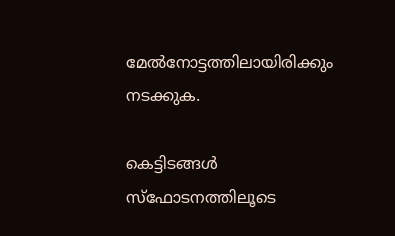മേല്‍നോട്ടത്തിലായിരിക്കും നടക്കുക.

കെട്ടിടങ്ങള്‍ സ്‌ഫോടനത്തിലൂടെ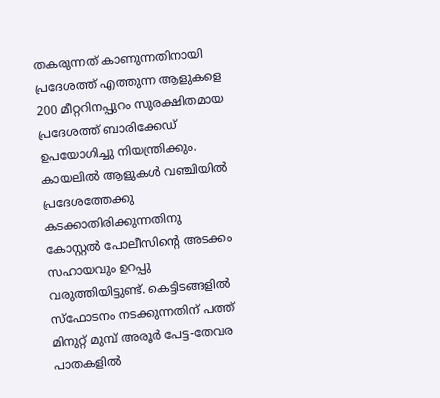തകരുന്നത് കാണുന്നതിനായി പ്രദേശത്ത് എത്തുന്ന ആളുകളെ 200 മീറ്ററിനപ്പുറം സുരക്ഷിതമായ പ്രദേശത്ത് ബാരിക്കേഡ് ഉപയോഗിച്ചു നിയന്ത്രിക്കും. കായലില്‍ ആളുകള്‍ വഞ്ചിയില്‍ പ്രദേശത്തേക്കു കടക്കാതിരിക്കുന്നതിനു കോസ്റ്റല്‍ പോലീസിന്റെ അടക്കം സഹായവും ഉറപ്പു വരുത്തിയിട്ടുണ്ട്. കെട്ടിടങ്ങളില്‍ സ്‌ഫോടനം നടക്കുന്നതിന് പത്ത് മിനുറ്റ് മുമ്പ് അരൂര്‍ പേട്ട-തേവര പാതകളില്‍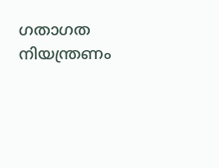ഗതാഗത നിയന്ത്രണം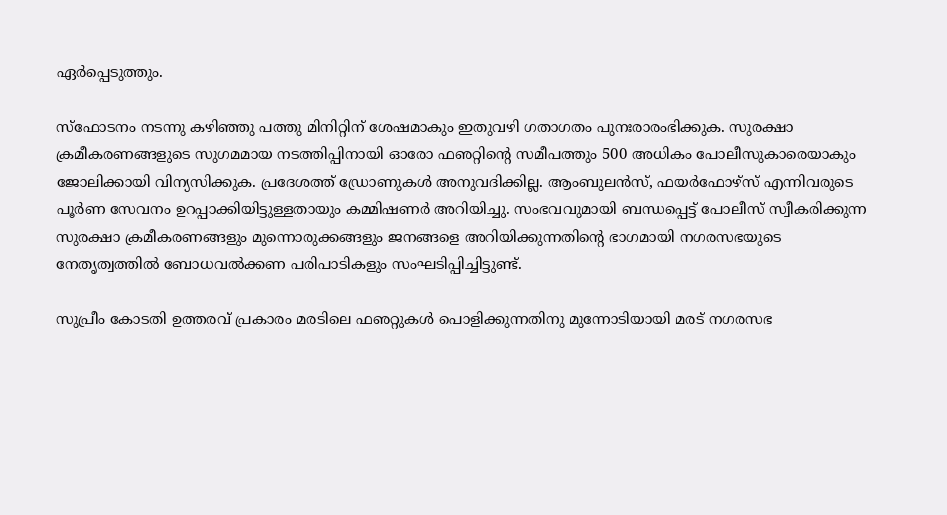ഏര്‍പ്പെടുത്തും.

സ്‌ഫോടനം നടന്നു കഴിഞ്ഞു പത്തു മിനിറ്റിന് ശേഷമാകും ഇതുവഴി ഗതാഗതം പുനഃരാരംഭിക്കുക. സുരക്ഷാ ക്രമീകരണങ്ങളുടെ സുഗമമായ നടത്തിപ്പിനായി ഓരോ ഫഌറ്റിന്റെ സമീപത്തും 500 അധികം പോലീസുകാരെയാകും ജോലിക്കായി വിന്യസിക്കുക. പ്രദേശത്ത് ഡ്രോണുകള്‍ അനുവദിക്കില്ല. ആംബുലന്‍സ്, ഫയര്‍ഫോഴ്‌സ് എന്നിവരുടെ പൂര്‍ണ സേവനം ഉറപ്പാക്കിയിട്ടുള്ളതായും കമ്മിഷണര്‍ അറിയിച്ചു. സംഭവവുമായി ബന്ധപ്പെട്ട് പോലീസ് സ്വീകരിക്കുന്ന സുരക്ഷാ ക്രമീകരണങ്ങളും മുന്നൊരുക്കങ്ങളും ജനങ്ങളെ അറിയിക്കുന്നതിന്റെ ഭാഗമായി നഗരസഭയുടെ നേതൃത്വത്തില്‍ ബോധവല്‍ക്കണ പരിപാടികളും സംഘടിപ്പിച്ചിട്ടുണ്ട്.

സുപ്രീം കോടതി ഉത്തരവ് പ്രകാരം മരടിലെ ഫഌറ്റുകള്‍ പൊളിക്കുന്നതിനു മുന്നോടിയായി മരട് നഗരസഭ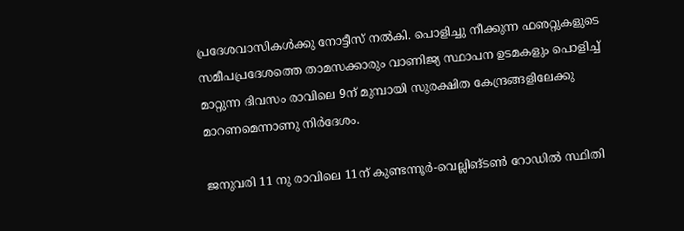പ്രദേശവാസികള്‍ക്കു നോട്ടീസ് നല്‍കി. പൊളിച്ചു നീക്കുന്ന ഫഌറ്റുകളുടെ സമീപപ്രദേശത്തെ താമസക്കാരും വാണിജ്യ സ്ഥാപന ഉടമകളും പൊളിച്ച് മാറ്റുന്ന ദിവസം രാവിലെ 9ന് മുമ്പായി സുരക്ഷിത കേന്ദ്രങ്ങളിലേക്കു മാറണമെന്നാണു നിര്‍ദേശം.

ജനുവരി 11 നു രാവിലെ 11ന് കുണ്ടന്നൂര്‍-വെല്ലിങ്ടണ്‍ റോഡില്‍ സ്ഥിതി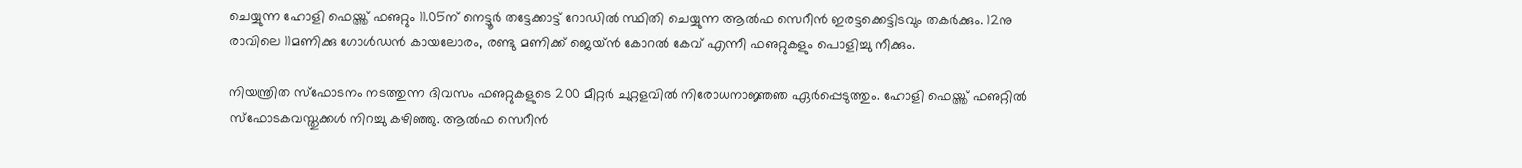ചെയ്യുന്ന ഹോളി ഫെയ്ത്ത് ഫഌറ്റും 11.05ന് നെട്ടൂര്‍ തട്ടേക്കാട്ട് റോഡില്‍ സ്ഥിതി ചെയ്യുന്ന ആല്‍ഫ സെറീന്‍ ഇരട്ടക്കെട്ടിടവും തകര്‍ക്കും. 12നു രാവിലെ 11മണിക്കു ഗോള്‍ഡന്‍ കായലോരം, രണ്ടു മണിക്ക് ജെയ്ന്‍ കോറല്‍ കേവ് എന്നീ ഫഌറ്റുകളും പൊളിച്ചു നീക്കും.

നിയന്ത്രിത സ്‌ഫോടനം നടത്തുന്ന ദിവസം ഫഌറ്റുകളുടെ 200 മീറ്റര്‍ ചുറ്റളവില്‍ നിരോധനാജ്ഞഞ ഏര്‍പ്പെടുത്തും. ഹോളി ഫെയ്ത്ത് ഫഌറ്റില്‍ സ്‌ഫോടകവസ്തുക്കള്‍ നിറച്ചു കഴിഞ്ഞു. ആല്‍ഫ സെറീന്‍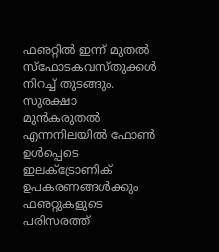ഫഌറ്റില്‍ ഇന്ന് മുതല്‍ സ്‌ഫോടകവസ്തുക്കള്‍ നിറച്ച് തുടങ്ങും. സുരക്ഷാ മുന്‍കരുതല്‍ എന്നനിലയില്‍ ഫോണ്‍ ഉള്‍പ്പെടെ ഇലക്‌ട്രോണിക് ഉപകരണങ്ങള്‍ക്കും ഫഌറ്റുകളുടെ പരിസരത്ത്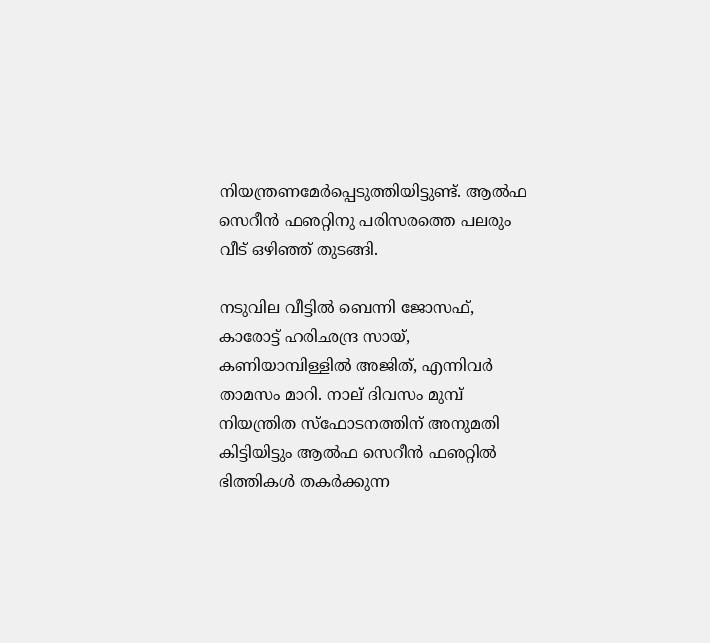നിയന്ത്രണമേര്‍പ്പെടുത്തിയിട്ടുണ്ട്. ആല്‍ഫ സെറീന്‍ ഫഌറ്റിനു പരിസരത്തെ പലരും വീട് ഒഴിഞ്ഞ് തുടങ്ങി.

നടുവില വീട്ടില്‍ ബെന്നി ജോസഫ്, കാരോട്ട് ഹരിഛന്ദ്ര സായ്, കണിയാമ്പിള്ളില്‍ അജിത്, എന്നിവര്‍ താമസം മാറി. നാല് ദിവസം മുമ്പ് നിയന്ത്രിത സ്‌ഫോടനത്തിന് അനുമതി കിട്ടിയിട്ടും ആല്‍ഫ സെറീന്‍ ഫഌറ്റില്‍ ഭിത്തികള്‍ തകര്‍ക്കുന്ന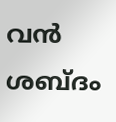വന്‍ ശബ്ദം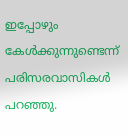ഇപ്പോഴും കേള്‍ക്കുന്നുണ്ടെന്ന് പരിസരവാസികള്‍ പറഞ്ഞു.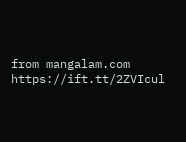from mangalam.com https://ift.tt/2ZVIcul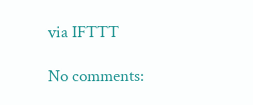via IFTTT

No comments: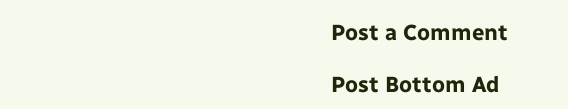Post a Comment

Post Bottom Ad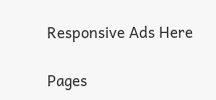Responsive Ads Here

Pages